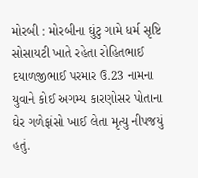મોરબી : મોરબીના ઘુંટુ ગામે ધર્મ સૃષ્ટિ સોસાયટી ખાતે રહેતા રોહિતભાઈ દયાળજીભાઈ પરમાર ઉ.23 નામના યુવાને કોઈ અગમ્ય કારણોસર પોતાના ઘેર ગળેફાંસો ખાઈ લેતા મૃત્યુ નીપજયું હતું.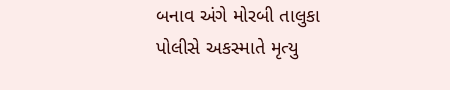બનાવ અંગે મોરબી તાલુકા પોલીસે અકસ્માતે મૃત્યુ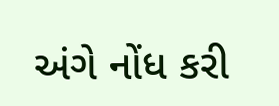અંગે નોંધ કરી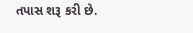તપાસ શરૂ કરી છે.